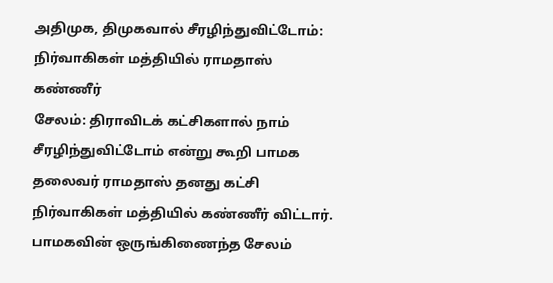அதிமுக, திமுகவால் சீரழிந்துவிட்டோம்: நிர்வாகிகள் மத்தியில் ராமதாஸ் கண்ணீர்
சேலம்: திராவிடக் கட்சிகளால் நாம் சீரழிந்துவிட்டோம் என்று கூறி பாமக தலைவர் ராமதாஸ் தனது கட்சி நிர்வாகிகள் மத்தியில் கண்ணீர் விட்டார்.
பாமகவின் ஒருங்கிணைந்த சேலம்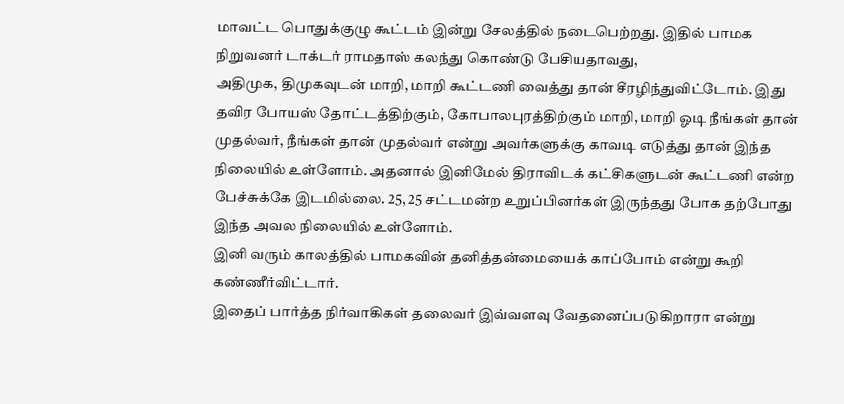மாவட்ட பொதுக்குழு கூட்டம் இன்று சேலத்தில் நடைபெற்றது. இதில் பாமக நிறுவனர் டாக்டர் ராமதாஸ் கலந்து கொண்டு பேசியதாவது,
அதிமுக, திமுகவுடன் மாறி, மாறி கூட்டணி வைத்து தான் சீரழிந்துவிட்டோம். இது தவிர போயஸ் தோட்டத்திற்கும், கோபாலபுரத்திற்கும் மாறி, மாறி ஓடி நீங்கள் தான் முதல்வர், நீங்கள் தான் முதல்வர் என்று அவர்களுக்கு காவடி எடுத்து தான் இந்த நிலையில் உள்ளோம். அதனால் இனிமேல் திராவிடக் கட்சிகளுடன் கூட்டணி என்ற பேச்சுக்கே இடமில்லை. 25, 25 சட்டமன்ற உறுப்பினர்கள் இருந்தது போக தற்போது இந்த அவல நிலையில் உள்ளோம்.
இனி வரும் காலத்தில் பாமகவின் தனித்தன்மையைக் காப்போம் என்று கூறி கண்ணீர்விட்டார்.
இதைப் பார்த்த நிர்வாகிகள் தலைவர் இவ்வளவு வேதனைப்படுகிறாரா என்று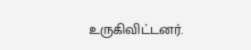உருகிவிட்டனர்.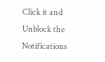Click it and Unblock the Notifications